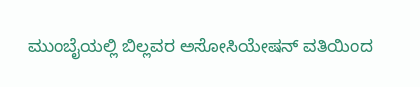ಮುಂಬೈಯಲ್ಲಿ ಬಿಲ್ಲವರ ಅಸೋಸಿಯೇಷನ್ ವತಿಯಿಂದ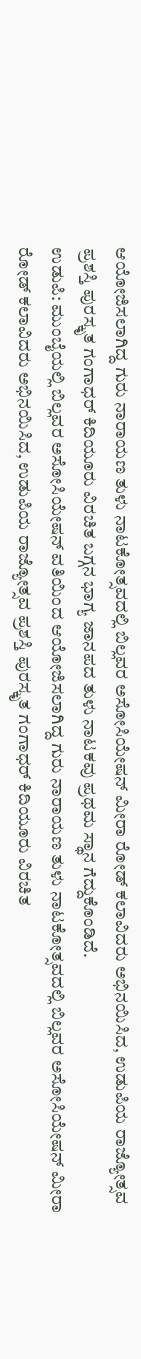ಆಯೋಜಿಸಲಾಗಿದ್ದ ಗುರು ನಾರಾಯಣ ತುಳು ನಾಟಕೋತ್ಸವದಲ್ಲಿ ಬಿಲ್ಲವರ ಅಸೋಸಿಯೇಷನ್ ಮೀರಾ ರೋಡ್ ಕಲಾವಿದರು ಅಭಿನಯಿಸಿದ, ಉಡುಪಿಯ ರಾಜ್ಯೋತ್ಸವ ಪ್ರಶಸ್ತಿ ಪುರಸ್ಕೃತ ಗಂಗಾಧರ್ ಕಿದಿಯೂರು ವಿರಚಿತ ಬಗ್ಗನ ಭಾಗ್ಯ ಜಾನಪದ ತುಳು ನಾಟಕವು ಪ್ರಥಮ ಸ್ಥಾನ ಗೆದ್ದುಕೊಂಡಿದೆ.
ಉಡುಪಿ: ಮುಂಬೈಯಲ್ಲಿ ಬಿಲ್ಲವರ ಅಸೋಸಿಯೇಷನ್ ವತಿಯಿಂದ ಆಯೋಜಿಸಲಾಗಿದ್ದ ಗುರು ನಾರಾಯಣ ತುಳು ನಾಟಕೋತ್ಸವದಲ್ಲಿ ಬಿಲ್ಲವರ ಅಸೋಸಿಯೇಷನ್ ಮೀರಾ ರೋಡ್ ಕಲಾವಿದರು ಅಭಿನಯಿಸಿದ, ಉಡುಪಿಯ ರಾಜ್ಯೋತ್ಸವ ಪ್ರಶಸ್ತಿ ಪುರಸ್ಕೃತ ಗಂಗಾಧರ್ ಕಿದಿಯೂರು ವಿರಚಿತ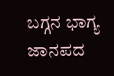ಬಗ್ಗನ ಭಾಗ್ಯ ಜಾನಪದ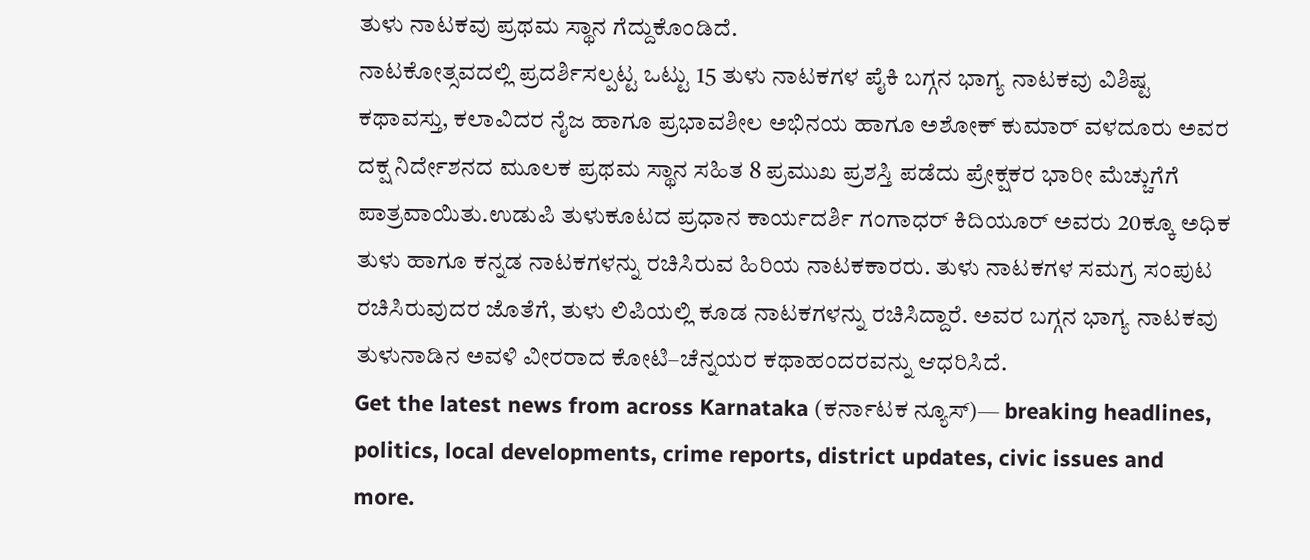ತುಳು ನಾಟಕವು ಪ್ರಥಮ ಸ್ಥಾನ ಗೆದ್ದುಕೊಂಡಿದೆ.
ನಾಟಕೋತ್ಸವದಲ್ಲಿ ಪ್ರದರ್ಶಿಸಲ್ಪಟ್ಟ ಒಟ್ಟು 15 ತುಳು ನಾಟಕಗಳ ಪೈಕಿ ಬಗ್ಗನ ಭಾಗ್ಯ ನಾಟಕವು ವಿಶಿಷ್ಟ ಕಥಾವಸ್ತು, ಕಲಾವಿದರ ನೈಜ ಹಾಗೂ ಪ್ರಭಾವಶೀಲ ಅಭಿನಯ ಹಾಗೂ ಅಶೋಕ್ ಕುಮಾರ್ ವಳದೂರು ಅವರ ದಕ್ಷ ನಿರ್ದೇಶನದ ಮೂಲಕ ಪ್ರಥಮ ಸ್ಥಾನ ಸಹಿತ 8 ಪ್ರಮುಖ ಪ್ರಶಸ್ತಿ ಪಡೆದು ಪ್ರೇಕ್ಷಕರ ಭಾರೀ ಮೆಚ್ಚುಗೆಗೆ ಪಾತ್ರವಾಯಿತು.ಉಡುಪಿ ತುಳುಕೂಟದ ಪ್ರಧಾನ ಕಾರ್ಯದರ್ಶಿ ಗಂಗಾಧರ್ ಕಿದಿಯೂರ್ ಅವರು 20ಕ್ಕೂ ಅಧಿಕ ತುಳು ಹಾಗೂ ಕನ್ನಡ ನಾಟಕಗಳನ್ನು ರಚಿಸಿರುವ ಹಿರಿಯ ನಾಟಕಕಾರರು. ತುಳು ನಾಟಕಗಳ ಸಮಗ್ರ ಸಂಪುಟ ರಚಿಸಿರುವುದರ ಜೊತೆಗೆ, ತುಳು ಲಿಪಿಯಲ್ಲಿ ಕೂಡ ನಾಟಕಗಳನ್ನು ರಚಿಸಿದ್ದಾರೆ. ಅವರ ಬಗ್ಗನ ಭಾಗ್ಯ ನಾಟಕವು ತುಳುನಾಡಿನ ಅವಳಿ ವೀರರಾದ ಕೋಟಿ–ಚೆನ್ನಯರ ಕಥಾಹಂದರವನ್ನು ಆಧರಿಸಿದೆ.
Get the latest news from across Karnataka (ಕರ್ನಾಟಕ ನ್ಯೂಸ್)— breaking headlines, politics, local developments, crime reports, district updates, civic issues and more.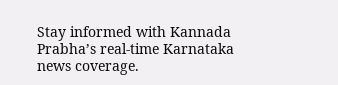Stay informed with Kannada Prabha’s real‑time Karnataka news coverage.